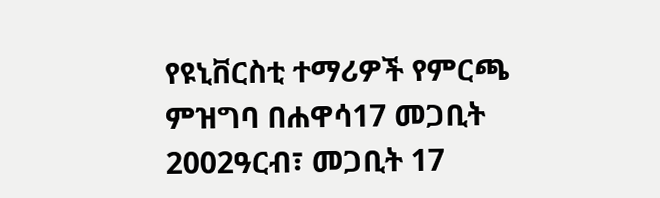የዩኒቨርስቲ ተማሪዎች የምርጫ ምዝግባ በሐዋሳ17 መጋቢት 2002ዓርብ፣ መጋቢት 17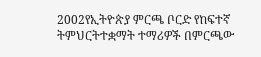2002የኢትዮጵያ ምርጫ ቦርድ የከፍተኛ ትምህርትተቋማት ተማሪዎች በምርጫው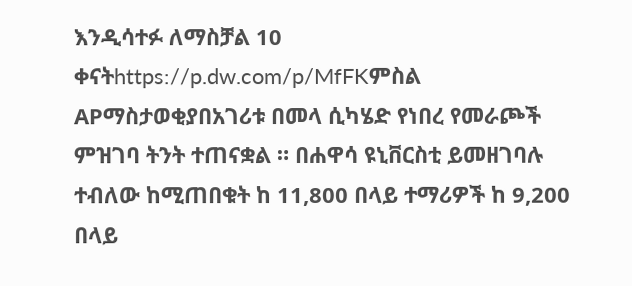እንዲሳተፉ ለማስቻል 10 ቀናትhttps://p.dw.com/p/MfFKምስል APማስታወቂያበአገሪቱ በመላ ሲካሄድ የነበረ የመራጮች ምዝገባ ትንት ተጠናቋል ። በሐዋሳ ዩኒቨርስቲ ይመዘገባሉ ተብለው ከሚጠበቁት ከ 11,800 በላይ ተማሪዎች ከ 9,200 በላይ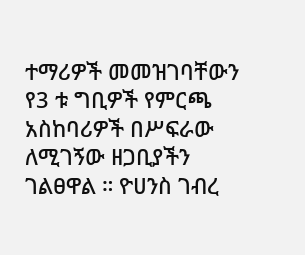ተማሪዎች መመዝገባቸውን የ3 ቱ ግቢዎች የምርጫ አስከባሪዎች በሥፍራው ለሚገኝው ዘጋቢያችን ገልፀዋል ። ዮሀንስ ገብረ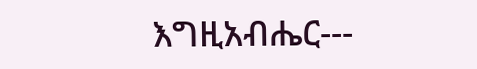እግዚአብሔር---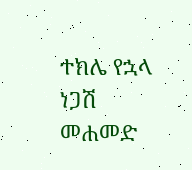ተክሌ የኋላ ነጋሽ መሐመድ